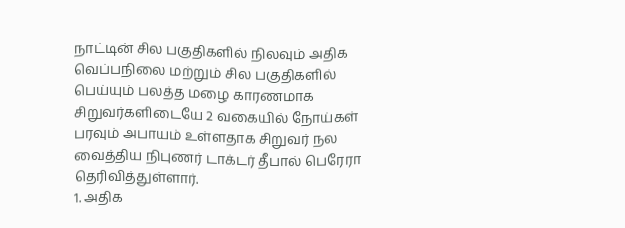நாட்டின் சில பகுதிகளில் நிலவும் அதிக வெப்பநிலை மற்றும் சில பகுதிகளில் பெய்யும் பலத்த மழை காரணமாக சிறுவர்களிடையே 2 வகையில் நோய்கள் பரவும் அபாயம் உள்ளதாக சிறுவர் நல வைத்திய நிபுணர் டாக்டர் தீபால் பெரேரா தெரிவித்துள்ளார்.
1. அதிக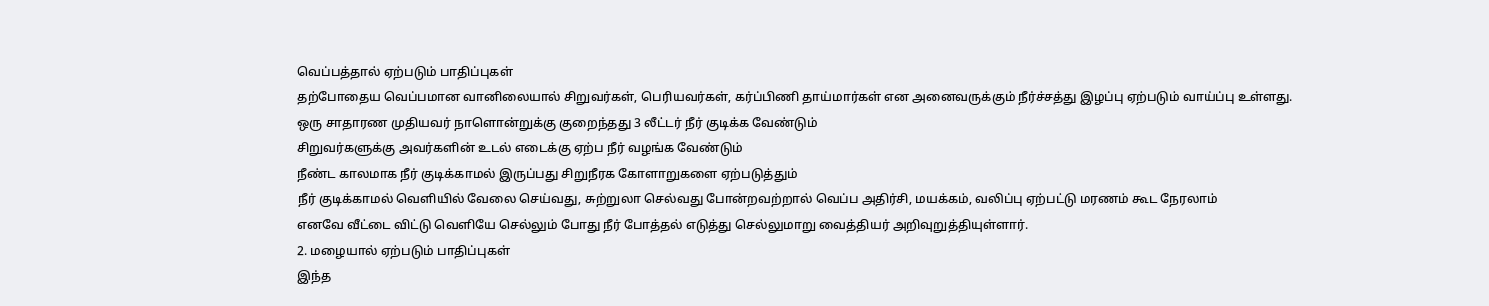வெப்பத்தால் ஏற்படும் பாதிப்புகள்
தற்போதைய வெப்பமான வானிலையால் சிறுவர்கள், பெரியவர்கள், கர்ப்பிணி தாய்மார்கள் என அனைவருக்கும் நீர்ச்சத்து இழப்பு ஏற்படும் வாய்ப்பு உள்ளது.
ஒரு சாதாரண முதியவர் நாளொன்றுக்கு குறைந்தது 3 லீட்டர் நீர் குடிக்க வேண்டும்
சிறுவர்களுக்கு அவர்களின் உடல் எடைக்கு ஏற்ப நீர் வழங்க வேண்டும்
நீண்ட காலமாக நீர் குடிக்காமல் இருப்பது சிறுநீரக கோளாறுகளை ஏற்படுத்தும்
நீர் குடிக்காமல் வெளியில் வேலை செய்வது, சுற்றுலா செல்வது போன்றவற்றால் வெப்ப அதிர்சி, மயக்கம், வலிப்பு ஏற்பட்டு மரணம் கூட நேரலாம்
எனவே வீட்டை விட்டு வெளியே செல்லும் போது நீர் போத்தல் எடுத்து செல்லுமாறு வைத்தியர் அறிவுறுத்தியுள்ளார்.
2. மழையால் ஏற்படும் பாதிப்புகள்
இந்த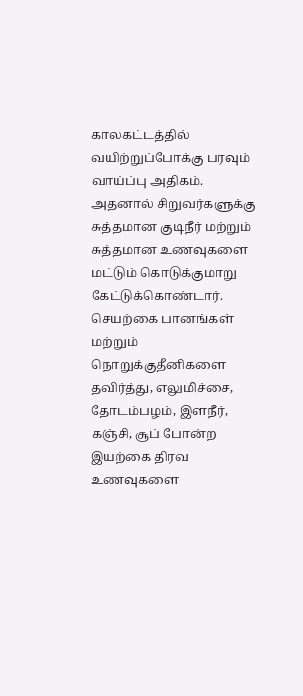காலகட்டத்தில் வயிற்றுப்போக்கு பரவும் வாய்ப்பு அதிகம். அதனால் சிறுவர்களுக்கு சுத்தமான குடிநீர் மற்றும் சுத்தமான உணவுகளை மட்டும் கொடுக்குமாறு கேட்டுக்கொண்டார்.
செயற்கை பானங்கள் மற்றும் நொறுக்குதீனிகளை தவிர்த்து, எலுமிச்சை, தோடம்பழம், இளநீர், கஞ்சி, சூப் போன்ற இயற்கை திரவ உணவுகளை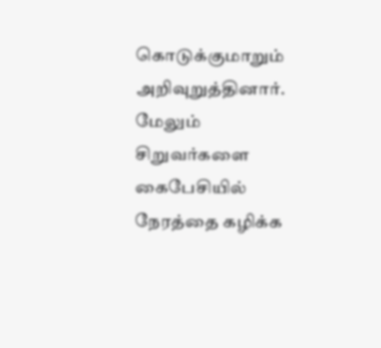கொடுக்குமாறும் அறிவுறுத்தினார்.
மேலும் சிறுவர்களை கைபேசியில் நேரத்தை கழிக்க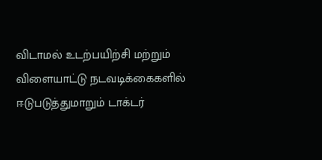விடாமல் உடற்பயிற்சி மற்றும் விளையாட்டு நடவடிக்கைகளில் ஈடுபடுத்துமாறும் டாக்டர்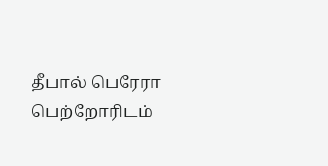தீபால் பெரேரா பெற்றோரிடம்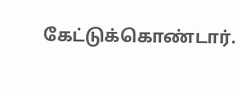கேட்டுக்கொண்டார்.